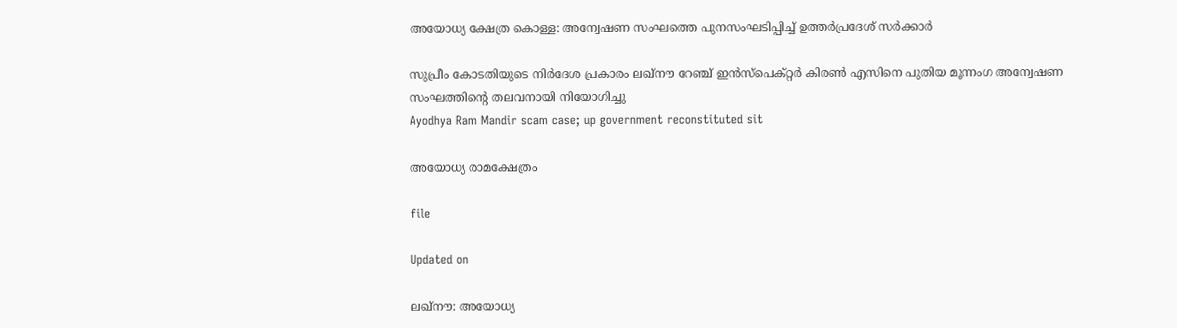അയോധ‍്യ ക്ഷേത്ര കൊള്ള: അന്വേഷണ സംഘത്തെ പുനസംഘടിപ്പിച്ച് ഉത്തർപ്രദേശ് സർക്കാർ

സുപ്രീം കോടതിയുടെ നിർദേശ പ്രകാരം ലഖ്നൗ റേഞ്ച് ഇൻസ്പെക്റ്റർ കിരൺ എസിനെ പുതിയ മൂന്നംഗ അന്വേഷണ സംഘത്തിന്‍റെ തലവനായി നിയോഗിച്ചു
Ayodhya Ram Mandir scam case; up government reconstituted sit

അയോധ‍്യ രാമക്ഷേത്രം

file

Updated on

ലഖ്നൗ: അയോധ‍്യ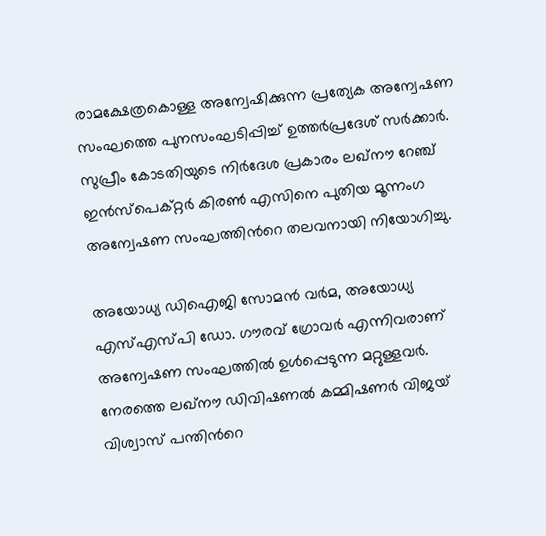രാമക്ഷേത്രകൊള്ള അന്വേഷിക്കുന്ന പ്രത‍്യേക അന്വേഷണ സംഘത്തെ പുനസംഘടിപ്പിച്ച് ഉത്തർപ്രദേശ് സർക്കാർ. സുപ്രീം കോടതിയുടെ നിർദേശ പ്രകാരം ലഖ്നൗ റേഞ്ച് ഇൻസ്പെക്റ്റർ കിരൺ എസിനെ പുതിയ മൂന്നംഗ അന്വേഷണ സംഘത്തിന്‍റെ തലവനായി നിയോഗിച്ചു.

അയോധ‍്യ ഡിഐജി സോമൻ വർമ, അയോധ‍്യ എസ്എസ്പി ഡോ. ഗൗരവ് ഗ്രോവർ എന്നിവരാണ് അന്വേഷണ സംഘത്തിൽ ഉൾപ്പെടുന്ന മറ്റുള്ളവർ. നേരത്തെ ലഖ്നൗ ഡിവിഷണൽ കമ്മിഷണർ വിജയ് വിശ്വാസ് പന്തിന്‍റെ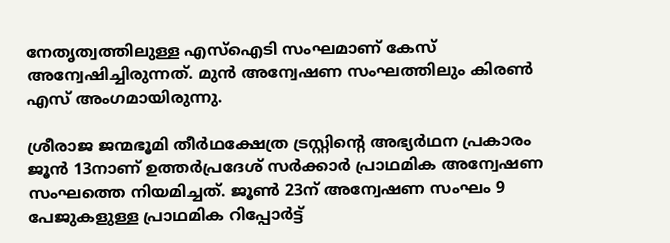നേതൃത്വത്തിലുള്ള എസ്ഐടി സംഘമാണ് കേസ് അന്വേഷിച്ചിരുന്നത്. മുൻ അന്വേഷണ സംഘത്തിലും കിരൺ എസ് അംഗമായിരുന്നു.

ശ്രീരാജ ജന്മഭൂമി തീർഥക്ഷേത്ര ട്രസ്റ്റിന്‍റെ അഭ‍്യർഥന പ്രകാരം ജൂൻ 13നാണ് ഉത്തർപ്രദേശ് സർക്കാർ പ്രാഥമിക അന്വേഷണ സംഘത്തെ നിയമിച്ചത്. ജൂൺ 23ന് അന്വേഷണ സംഘം 9 പേജുകളുള്ള പ്രാഥമിക റിപ്പോർട്ട്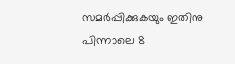സമർപ്പിക്കുകയും ഇതിനു പിന്നാലെ 8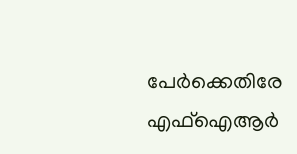പേർക്കെതിരേ എഫ്ഐആർ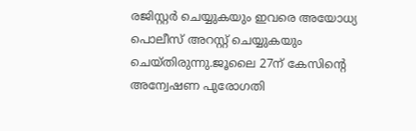രജിസ്റ്റർ ചെയ്യുകയും ഇവരെ അയോധ‍്യ പൊലീസ് അറസ്റ്റ് ചെയ്യുകയും ചെയ്തിരുന്നു.ജൂലൈ 27ന് കേസിന്‍റെ അന്വേഷണ പുരോഗതി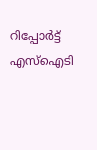റിപ്പോർട്ട് എസ്ഐടി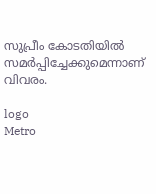സുപ്രീം കോടതിയിൽ സമർപ്പിച്ചേക്കുമെന്നാണ് വിവരം.

logo
Metro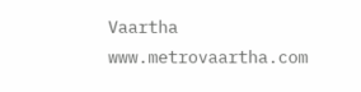Vaartha
www.metrovaartha.com